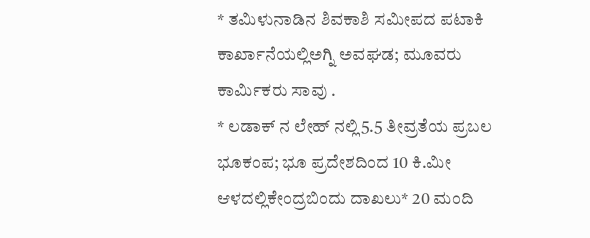* ತಮಿಳುನಾಡಿನ ಶಿವಕಾಶಿ ಸಮೀಪದ ಪಟಾಕಿ ಕಾರ್ಖಾನೆಯಲ್ಲಿಅಗ್ನಿ ಅವಘಡ; ಮೂವರು ಕಾರ್ಮಿಕರು ಸಾವು .
* ಲಡಾಕ್ ನ ಲೇಹ್ ನಲ್ಲಿ5.5 ತೀವ್ರತೆಯ ಪ್ರಬಲ ಭೂಕಂಪ; ಭೂ ಪ್ರದೇಶದಿಂದ 10 ಕಿ.ಮೀ ಆಳದಲ್ಲಿಕೇಂದ್ರಬಿಂದು ದಾಖಲು* 20 ಮಂದಿ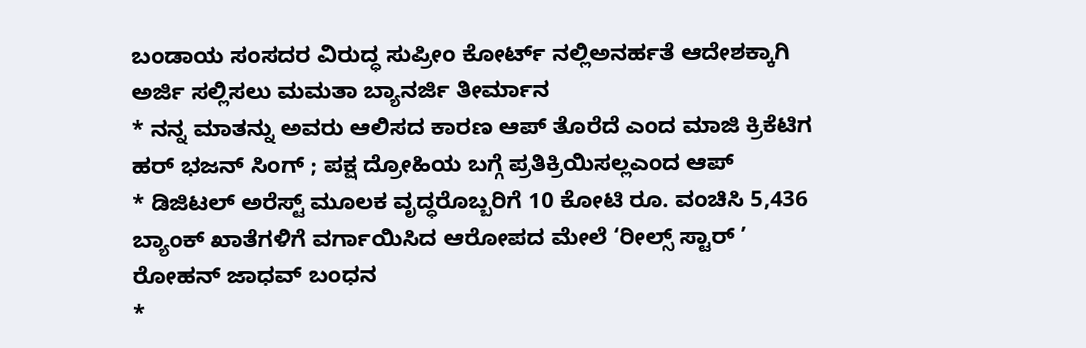ಬಂಡಾಯ ಸಂಸದರ ವಿರುದ್ಧ ಸುಪ್ರೀಂ ಕೋರ್ಟ್ ನಲ್ಲಿಅನರ್ಹತೆ ಆದೇಶಕ್ಕಾಗಿ ಅರ್ಜಿ ಸಲ್ಲಿಸಲು ಮಮತಾ ಬ್ಯಾನರ್ಜಿ ತೀರ್ಮಾನ
* ನನ್ನ ಮಾತನ್ನು ಅವರು ಆಲಿಸದ ಕಾರಣ ಆಪ್ ತೊರೆದೆ ಎಂದ ಮಾಜಿ ಕ್ರಿಕೆಟಿಗ ಹರ್ ಭಜನ್ ಸಿಂಗ್ ; ಪಕ್ಷ ದ್ರೋಹಿಯ ಬಗ್ಗೆ ಪ್ರತಿಕ್ರಿಯಿಸಲ್ಲಎಂದ ಆಪ್
* ಡಿಜಿಟಲ್ ಅರೆಸ್ಟ್ ಮೂಲಕ ವೃದ್ಧರೊಬ್ಬರಿಗೆ 10 ಕೋಟಿ ರೂ. ವಂಚಿಸಿ 5,436 ಬ್ಯಾಂಕ್ ಖಾತೆಗಳಿಗೆ ವರ್ಗಾಯಿಸಿದ ಆರೋಪದ ಮೇಲೆ ‘ರೀಲ್ಸ್ ಸ್ಟಾರ್ ’ ರೋಹನ್ ಜಾಧವ್ ಬಂಧನ
*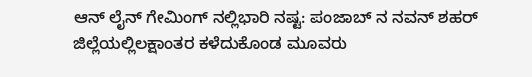ಆನ್ ಲೈನ್ ಗೇಮಿಂಗ್ ನಲ್ಲಿಭಾರಿ ನಷ್ಟ: ಪಂಜಾಬ್ ನ ನವನ್ ಶಹರ್ ಜಿಲ್ಲೆಯಲ್ಲಿಲಕ್ಷಾಂತರ ಕಳೆದುಕೊಂಡ ಮೂವರು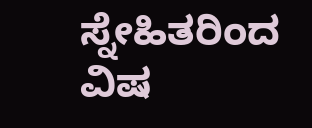ಸ್ನೇಹಿತರಿಂದ ವಿಷ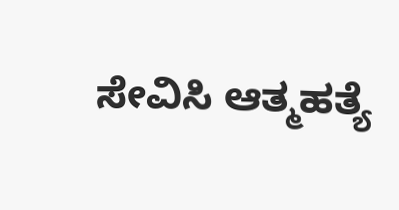ಸೇವಿಸಿ ಆತ್ಮಹತ್ಯೆ